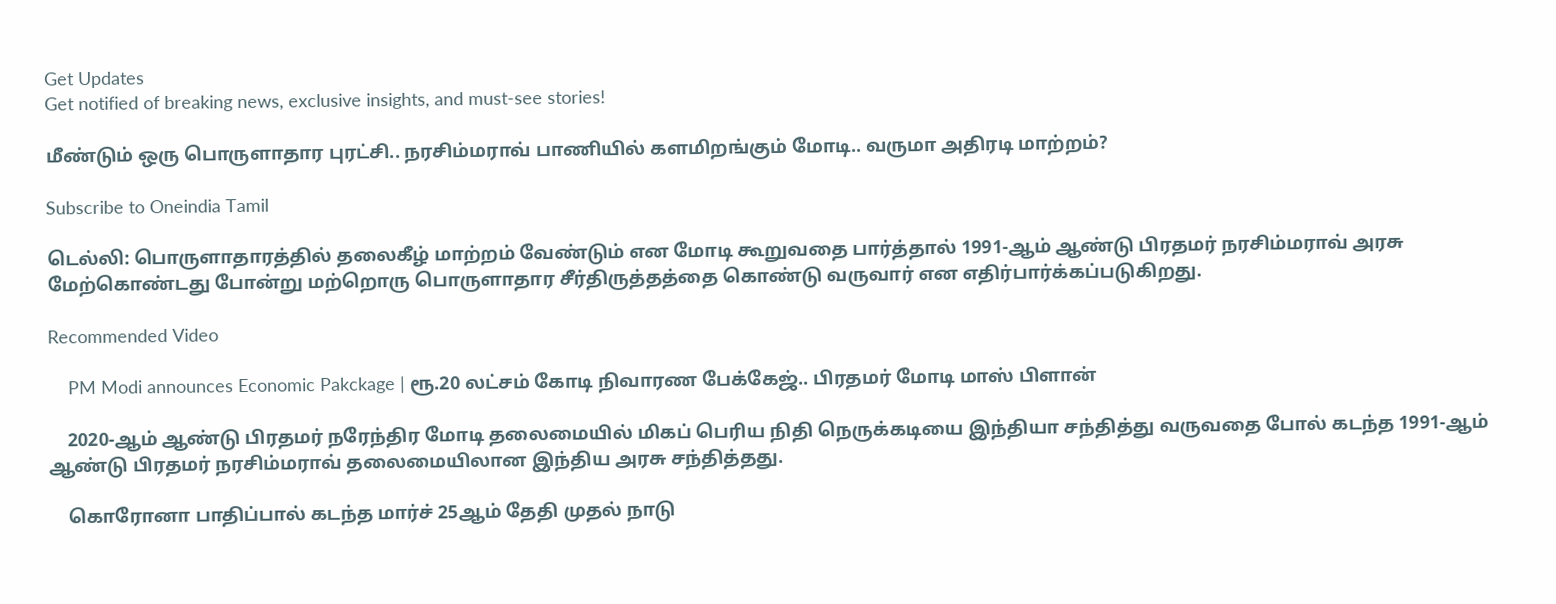Get Updates
Get notified of breaking news, exclusive insights, and must-see stories!

மீண்டும் ஒரு பொருளாதார புரட்சி.. நரசிம்மராவ் பாணியில் களமிறங்கும் மோடி.. வருமா அதிரடி மாற்றம்?

Subscribe to Oneindia Tamil

டெல்லி: பொருளாதாரத்தில் தலைகீழ் மாற்றம் வேண்டும் என மோடி கூறுவதை பார்த்தால் 1991-ஆம் ஆண்டு பிரதமர் நரசிம்மராவ் அரசு மேற்கொண்டது போன்று மற்றொரு பொருளாதார சீர்திருத்தத்தை கொண்டு வருவார் என எதிர்பார்க்கப்படுகிறது.

Recommended Video

    PM Modi announces Economic Pakckage | ரூ.20 லட்சம் கோடி நிவாரண பேக்கேஜ்.. பிரதமர் மோடி மாஸ் பிளான்

    2020-ஆம் ஆண்டு பிரதமர் நரேந்திர மோடி தலைமையில் மிகப் பெரிய நிதி நெருக்கடியை இந்தியா சந்தித்து வருவதை போல் கடந்த 1991-ஆம் ஆண்டு பிரதமர் நரசிம்மராவ் தலைமையிலான இந்திய அரசு சந்தித்தது.

    கொரோனா பாதிப்பால் கடந்த மார்ச் 25ஆம் தேதி முதல் நாடு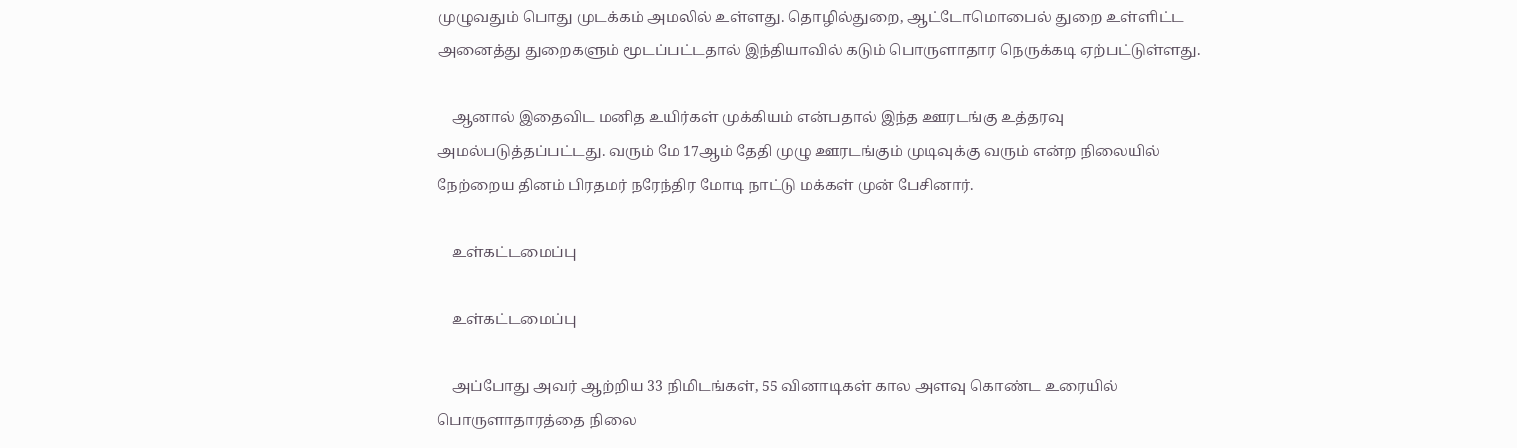முழுவதும் பொது முடக்கம் அமலில் உள்ளது. தொழில்துறை, ஆட்டோமொபைல் துறை உள்ளிட்ட அனைத்து துறைகளும் மூடப்பட்டதால் இந்தியாவில் கடும் பொருளாதார நெருக்கடி ஏற்பட்டுள்ளது.

    ஆனால் இதைவிட மனித உயிர்கள் முக்கியம் என்பதால் இந்த ஊரடங்கு உத்தரவு அமல்படுத்தப்பட்டது. வரும் மே 17ஆம் தேதி முழு ஊரடங்கும் முடிவுக்கு வரும் என்ற நிலையில் நேற்றைய தினம் பிரதமர் நரேந்திர மோடி நாட்டு மக்கள் முன் பேசினார்.

    உள்கட்டமைப்பு

    உள்கட்டமைப்பு

    அப்போது அவர் ஆற்றிய 33 நிமிடங்கள், 55 வினாடிகள் கால அளவு கொண்ட உரையில் பொருளாதாரத்தை நிலை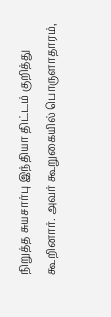நிறுத்த சுயசார்பு இந்தியா திட்டம் குறித்து கூறினார். அவர் கூறுகையில் பொருளாதாரம்,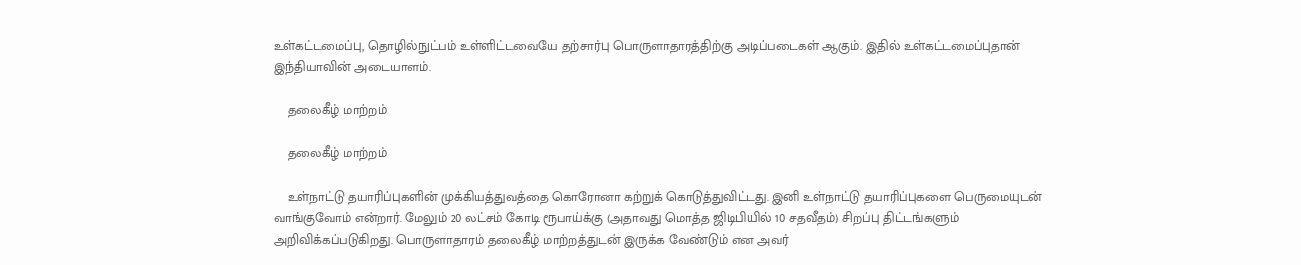உள்கட்டமைப்பு, தொழில்நுட்பம் உள்ளிட்டவையே தற்சார்பு பொருளாதாரத்திற்கு அடிப்படைகள் ஆகும். இதில் உள்கட்டமைப்புதான் இந்தியாவின் அடையாளம்.

    தலைகீழ் மாற்றம்

    தலைகீழ் மாற்றம்

    உள்நாட்டு தயாரிப்புகளின் முக்கியத்துவத்தை கொரோனா கற்றுக் கொடுத்துவிட்டது. இனி உள்நாட்டு தயாரிப்புகளை பெருமையுடன் வாங்குவோம் என்றார். மேலும் 20 லட்சம் கோடி ரூபாய்க்கு (அதாவது மொத்த ஜிடிபியில் 10 சதவீதம்) சிறப்பு திட்டங்களும் அறிவிக்கப்படுகிறது. பொருளாதாரம் தலைகீழ் மாற்றத்துடன் இருக்க வேண்டும் என அவர்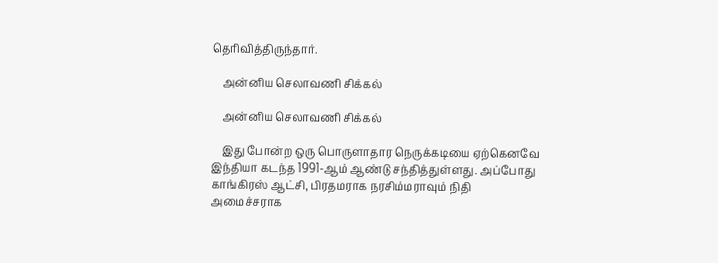தெரிவித்திருந்தார்.

    அன்னிய செலாவணி சிக்கல்

    அன்னிய செலாவணி சிக்கல்

    இது போன்ற ஒரு பொருளாதார நெருக்கடியை ஏற்கெனவே இந்தியா கடந்த 1991-ஆம் ஆண்டு சந்தித்துள்ளது. அப்போது காங்கிரஸ் ஆட்சி, பிரதமராக நரசிம்மராவும் நிதி அமைச்சராக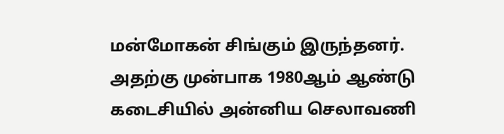மன்மோகன் சிங்கும் இருந்தனர். அதற்கு முன்பாக 1980ஆம் ஆண்டு கடைசியில் அன்னிய செலாவணி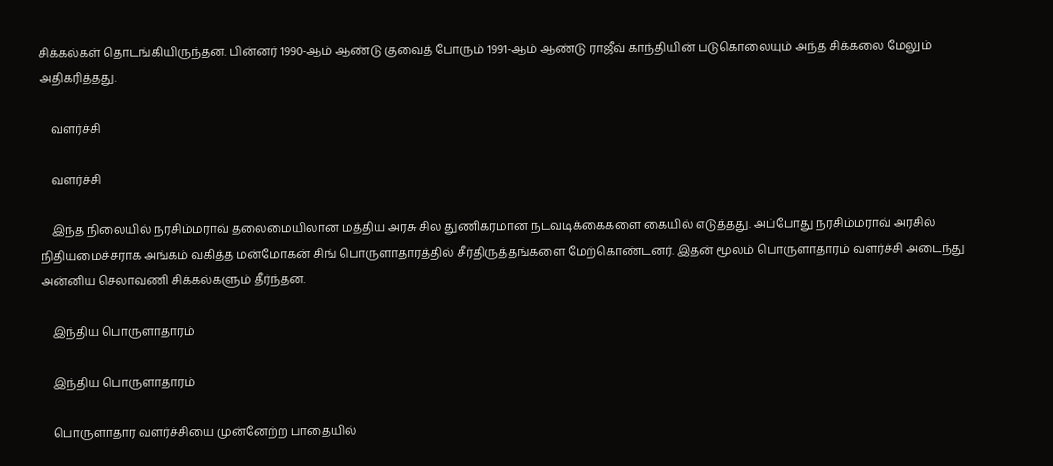சிக்கல்கள் தொடங்கியிருந்தன. பின்னர் 1990-ஆம் ஆண்டு குவைத் போரும் 1991-ஆம் ஆண்டு ராஜீவ் காந்தியின் படுகொலையும் அந்த சிக்கலை மேலும் அதிகரித்தது.

    வளர்ச்சி

    வளர்ச்சி

    இந்த நிலையில் நரசிம்மராவ் தலைமையிலான மத்திய அரசு சில துணிகரமான நடவடிக்கைகளை கையில் எடுத்தது. அப்போது நரசிம்மராவ் அரசில் நிதியமைச்சராக அங்கம் வகித்த மன்மோகன் சிங் பொருளாதாரத்தில் சீர்திருத்தங்களை மேற்கொண்டனர். இதன் மூலம் பொருளாதாரம் வளர்ச்சி அடைந்து அன்னிய செலாவணி சிக்கல்களும் தீர்ந்தன.

    இந்திய பொருளாதாரம்

    இந்திய பொருளாதாரம்

    பொருளாதார வளர்ச்சியை முன்னேற்ற பாதையில்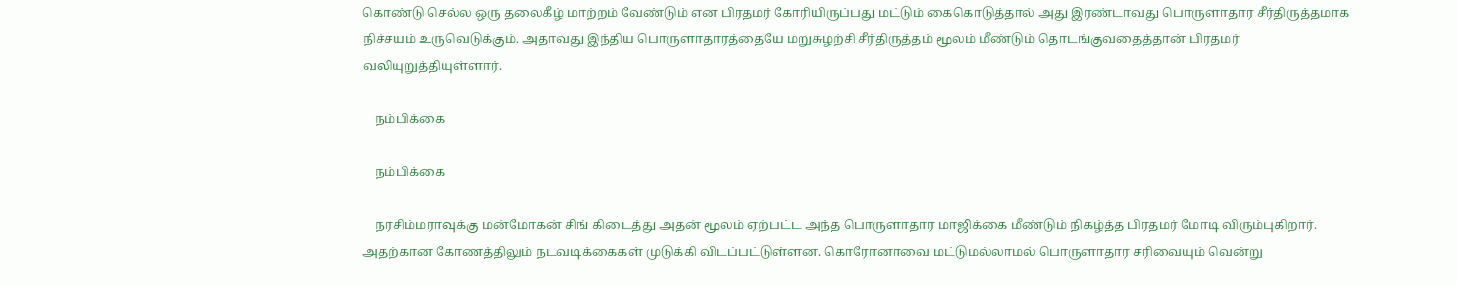கொண்டு செல்ல ஒரு தலைகீழ் மாற்றம் வேண்டும் என பிரதமர் கோரியிருப்பது மட்டும் கைகொடுத்தால் அது இரண்டாவது பொருளாதார சீர்திருத்தமாக நிச்சயம் உருவெடுக்கும். அதாவது இந்திய பொருளாதாரத்தையே மறுசுழற்சி சீர்திருத்தம் மூலம் மீண்டும் தொடங்குவதைத்தான் பிரதமர் வலியுறுத்தியுள்ளார்.

    நம்பிக்கை

    நம்பிக்கை

    நரசிம்மராவுக்கு மன்மோகன் சிங் கிடைத்து அதன் மூலம் ஏற்பட்ட அந்த பொருளாதார மாஜிக்கை மீண்டும் நிகழ்த்த பிரதமர் மோடி விரும்புகிறார். அதற்கான கோணத்திலும் நடவடிக்கைகள் முடுக்கி விடப்பட்டுள்ளன. கொரோனாவை மட்டுமல்லாமல் பொருளாதார சரிவையும் வென்று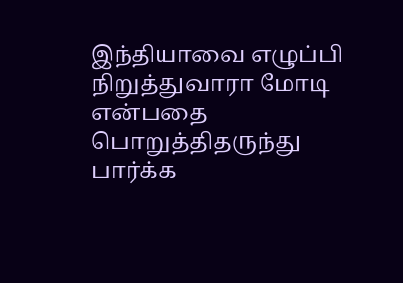இந்தியாவை எழுப்பி நிறுத்துவாரா மோடி என்பதை பொறுத்திதருந்து பார்க்க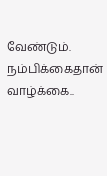வேண்டும். நம்பிக்கைதான் வாழ்க்கை..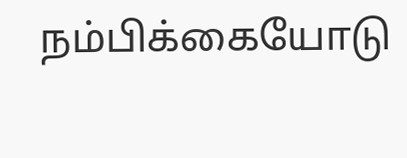நம்பிக்கையோடு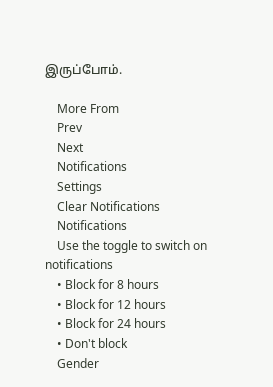இருப்போம்.

    More From
    Prev
    Next
    Notifications
    Settings
    Clear Notifications
    Notifications
    Use the toggle to switch on notifications
    • Block for 8 hours
    • Block for 12 hours
    • Block for 24 hours
    • Don't block
    Gender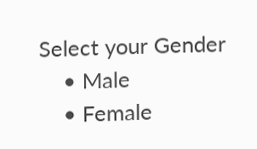Select your Gender
    • Male
    • Female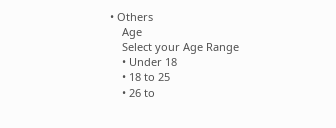• Others
    Age
    Select your Age Range
    • Under 18
    • 18 to 25
    • 26 to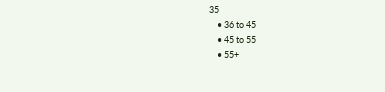35
    • 36 to 45
    • 45 to 55
    • 55+